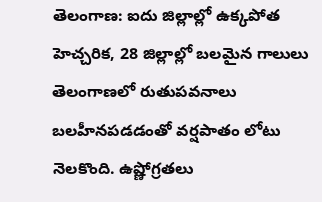తెలంగాణ: ఐదు జిల్లాల్లో ఉక్కపోత హెచ్చరిక, 28 జిల్లాల్లో బలమైన గాలులు
తెలంగాణలో రుతుపవనాలు బలహీనపడడంతో వర్షపాతం లోటు నెలకొంది. ఉష్ణోగ్రతలు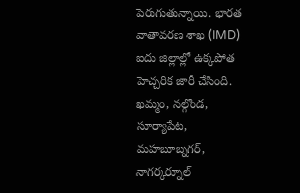పెరుగుతున్నాయి. భారత వాతావరణ శాఖ (IMD) ఐదు జిల్లాల్లో ఉక్కపోత హెచ్చరిక జారీ చేసింది.
ఖమ్మం, నల్గొండ, సూర్యాపేట, మహబూబ్నగర్, నాగర్కర్నూల్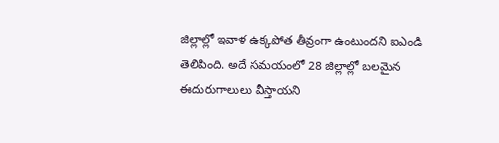జిల్లాల్లో ఇవాళ ఉక్కపోత తీవ్రంగా ఉంటుందని ఐఎండి తెలిపింది. అదే సమయంలో 28 జిల్లాల్లో బలమైన ఈదురుగాలులు వీస్తాయని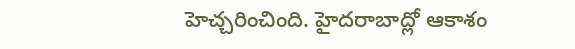హెచ్చరించింది. హైదరాబాద్లో ఆకాశం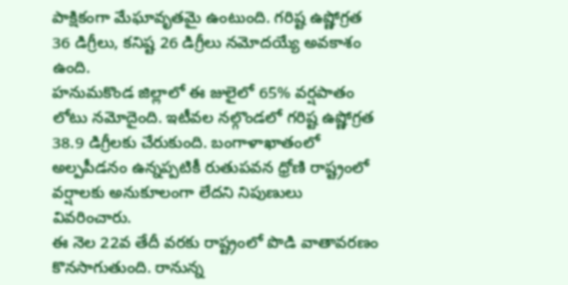పాక్షికంగా మేఘావృతమై ఉంటుంది. గరిష్ట ఉష్ణోగ్రత 36 డిగ్రీలు, కనిష్ట 26 డిగ్రీలు నమోదయ్యే అవకాశం ఉంది.
హనుమకొండ జిల్లాలో ఈ జులైలో 65% వర్షపాతం లోటు నమోదైంది. ఇటీవల నల్గొండలో గరిష్ట ఉష్ణోగ్రత 38.9 డిగ్రీలకు చేరుకుంది. బంగాళాఖాతంలో అల్పపీడనం ఉన్నప్పటికీ రుతుపవన ధ్రోణి రాష్ట్రంలో వర్షాలకు అనుకూలంగా లేదని నిపుణులు వివరించారు.
ఈ నెల 22వ తేదీ వరకు రాష్ట్రంలో పొడి వాతావరణం కొనసాగుతుంది. రానున్న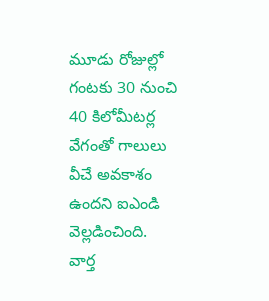మూడు రోజుల్లో గంటకు 30 నుంచి 40 కిలోమీటర్ల వేగంతో గాలులు వీచే అవకాశం ఉందని ఐఎండి వెల్లడించింది.
వార్త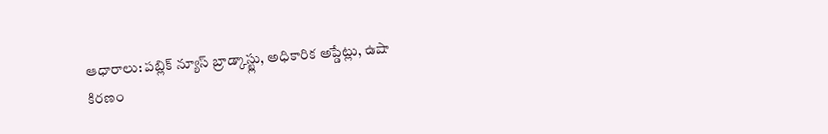ఆధారాలు: పబ్లిక్ న్యూస్ బ్రాడ్కాస్ట్లు, అధికారిక అప్డేట్లు, ఉషా కిరణం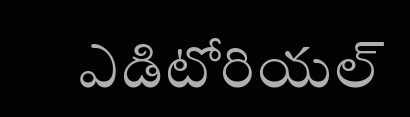ఎడిటోరియల్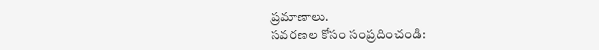ప్రమాణాలు.
సవరణల కోసం సంప్రదించండి: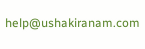help@ushakiranam.com